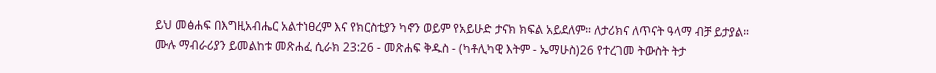ይህ መፅሐፍ በእግዚአብሔር አልተነፀረም እና የክርስቲያን ካኖን ወይም የአይሁድ ታናክ ክፍል አይደለም። ለታሪክና ለጥናት ዓላማ ብቻ ይታያል። ሙሉ ማብራሪያን ይመልከቱ መጽሐፈ ሲራክ 23:26 - መጽሐፍ ቅዱስ - (ካቶሊካዊ እትም - ኤማሁስ)26 የተረገመ ትውስት ትታ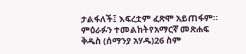ታልፋለች፤ እፍረቷም ፈጽሞ አይጠፋም። ምዕራፉን ተመልከትየአማርኛ መጽሐፍ ቅዱስ (ሰማንያ አሃዱ)26 ስም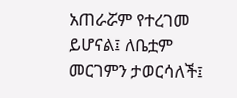አጠራሯም የተረገመ ይሆናል፤ ለቤቷም መርገምን ታወርሳለች፤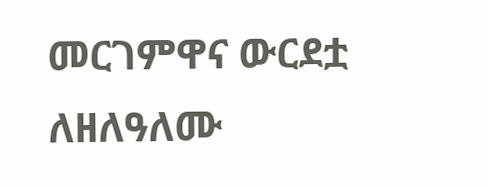መርገምዋና ውርደቷ ለዘለዓለሙ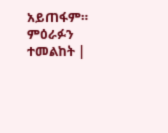አይጠፋም። ምዕራፉን ተመልከት |